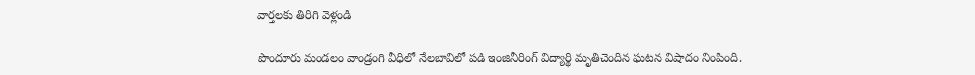వార్తలకు తిరిగి వెళ్లండి

పొందూరు మండలం వాండ్రంగి వీధిలో నేలబావిలో పడి ఇంజినీరింగ్ విద్యార్థి మృతిచెందిన ఘటన విషాదం నింపింది.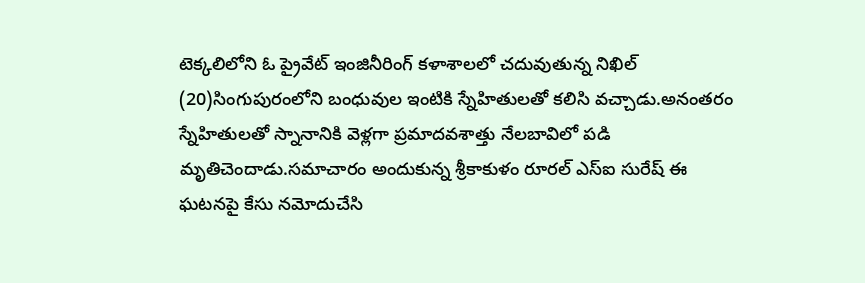టెక్కలిలోని ఓ ప్రైవేట్ ఇంజినీరింగ్ కళాశాలలో చదువుతున్న నిఖిల్ (20)సింగుపురంలోని బంధువుల ఇంటికి స్నేహితులతో కలిసి వచ్చాడు.అనంతరం స్నేహితులతో స్నానానికి వెళ్లగా ప్రమాదవశాత్తు నేలబావిలో పడి మృతిచెందాడు.సమాచారం అందుకున్న శ్రీకాకుళం రూరల్ ఎస్ఐ సురేష్ ఈ ఘటనపై కేసు నమోదుచేసి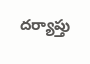దర్యాప్తు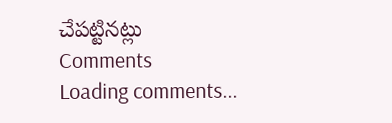చేపట్టినట్లు
Comments
Loading comments...